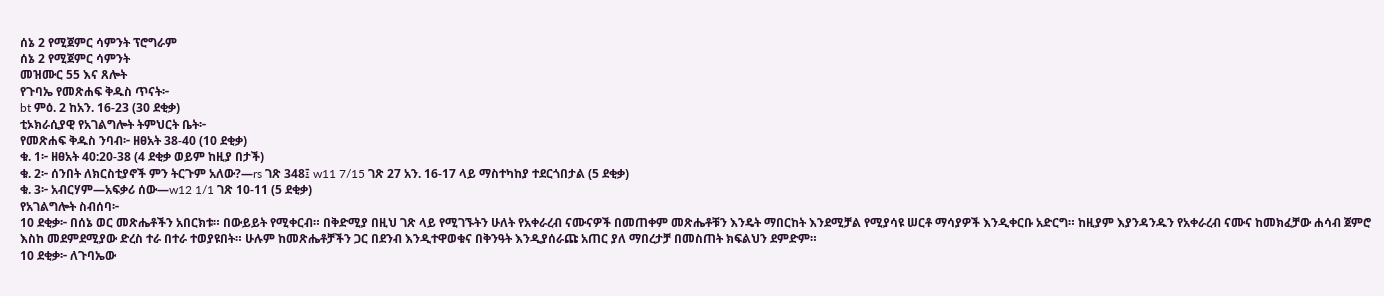ሰኔ 2 የሚጀምር ሳምንት ፕሮግራም
ሰኔ 2 የሚጀምር ሳምንት
መዝሙር 55 እና ጸሎት
የጉባኤ የመጽሐፍ ቅዱስ ጥናት፦
bt ምዕ. 2 ከአን. 16-23 (30 ደቂቃ)
ቲኦክራሲያዊ የአገልግሎት ትምህርት ቤት፦
የመጽሐፍ ቅዱስ ንባብ፦ ዘፀአት 38-40 (10 ደቂቃ)
ቁ. 1፦ ዘፀአት 40:20-38 (4 ደቂቃ ወይም ከዚያ በታች)
ቁ. 2፦ ሰንበት ለክርስቲያኖች ምን ትርጉም አለው?—rs ገጽ 348፤ w11 7/15 ገጽ 27 አን. 16-17 ላይ ማስተካከያ ተደርጎበታል (5 ደቂቃ)
ቁ. 3፦ አብርሃም—አፍቃሪ ሰው—w12 1/1 ገጽ 10-11 (5 ደቂቃ)
የአገልግሎት ስብሰባ፦
10 ደቂቃ፦ በሰኔ ወር መጽሔቶችን አበርክቱ። በውይይት የሚቀርብ። በቅድሚያ በዚህ ገጽ ላይ የሚገኙትን ሁለት የአቀራረብ ናሙናዎች በመጠቀም መጽሔቶቹን እንዴት ማበርከት እንደሚቻል የሚያሳዩ ሠርቶ ማሳያዎች እንዲቀርቡ አድርግ። ከዚያም እያንዳንዱን የአቀራረብ ናሙና ከመክፈቻው ሐሳብ ጀምሮ እስከ መደምደሚያው ድረስ ተራ በተራ ተወያዩበት። ሁሉም ከመጽሔቶቻችን ጋር በደንብ እንዲተዋወቁና በቅንዓት እንዲያሰራጩ አጠር ያለ ማበረታቻ በመስጠት ክፍልህን ደምድም።
10 ደቂቃ፦ ለጉባኤው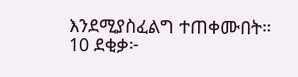እንደሚያስፈልግ ተጠቀሙበት።
10 ደቂቃ፦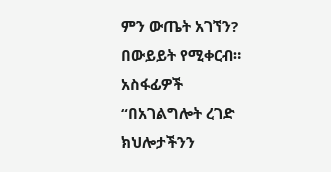ምን ውጤት አገኘን? በውይይት የሚቀርብ። አስፋፊዎች “በአገልግሎት ረገድ ክህሎታችንን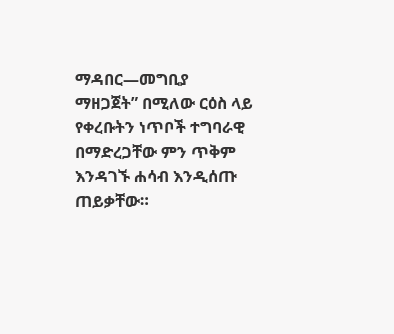ማዳበር—መግቢያ ማዘጋጀት” በሚለው ርዕስ ላይ የቀረቡትን ነጥቦች ተግባራዊ በማድረጋቸው ምን ጥቅም እንዳገኙ ሐሳብ እንዲሰጡ ጠይቃቸው።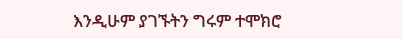እንዲሁም ያገኙትን ግሩም ተሞክሮ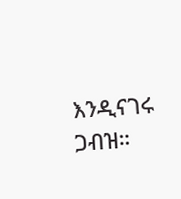እንዲናገሩ ጋብዝ።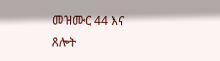መዝሙር 44 እና ጸሎት